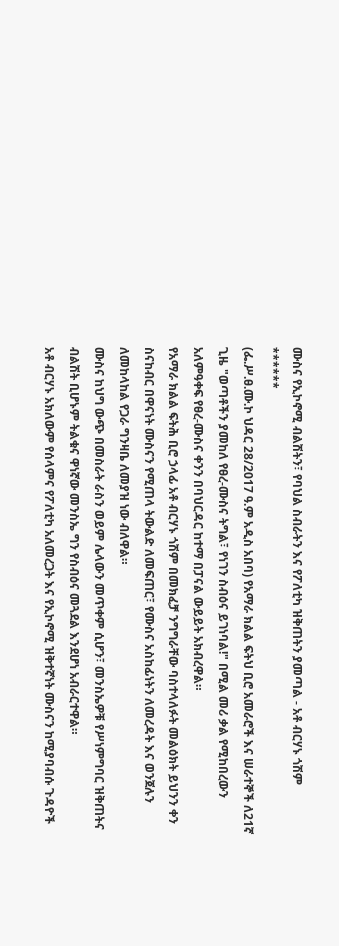ሙስና የኢኮኖሚ ብልሽትን፣ የባህል ስብራትን እና የፖለቲካ ዝቅጠትን ያመጣል - አቶ ብርሃኑ ጎሽም
******
(ፌ.ሥ.ፀ.ሙ.ኮ ህዳር 28/2017 ዓ.ም አዲስ አበባ) የአማራ ክልል ፍትህ ቢሮ አመራሮች እና ሠራተኞች ለ21ኛ ጊዜ "ወጣቶችን ያመከለ የፀረ-ሙስና ትግል፣ የነገን ስብዕና ይገነባል!" በሚል መሪ ቃል የሚከበረውን አለምዓቀፍ የፀረ-ሙስና ቀንን በባህርዳር ከተማ በፓናል ውይይት አክብረዋል።
የአማራ ክልል ፍትሕ ቢሮ ኃላፊ አቶ ብርሃኑ ጎሽም በመክፈቻ ንግግራቸው ባስተላለፉት መልዕክት ይህንን ቀን ስናከብር በዋናነት ሙስናን የሚጠላ ትውልድ ለመፍጠር፣ የሙስና አስከፊነትን ለመረዳት እና ወንጀሉን ለመከላከል የጋራ ግንዛቤ ለመያዝ ነው ብለዋል።
ሙስና ከህግ ውጭ በመስራት ራስን ወይም ሌላውን መጥቀም ሲሆን፣ መንስኤዎቹ የሥነምግባር ዝቅጠትና ብልሽት ቢሆኑም ትልቁና ዋነኛው መንስኤ ግን የስብዕና መጓደል እንደሆነ አብራርተዋል።
አቶ ብርሃኑ አክለውም የሰላምና የፖለቲካ አለመረጋት እና የኢኮኖሚ ዝቅተኛነት ሙስናን ከሚያባብሱ ጉዳዮች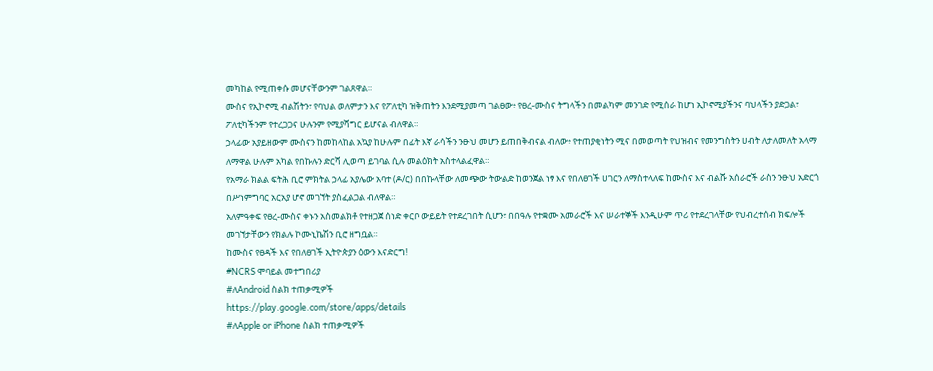መካከል የሚጠቀሱ መሆናቸውንም ገልጸዋል።
ሙስና የኢኮኖሚ ብልሽትን፣ የባህል ወለምታን እና የፖለቲካ ዝቅጠትን እንደሚያመጣ ገልፀው፥ የፀረ-ሙስና ትግላችን በመልካም መንገድ የሚሰራ ከሆነ ኢኮኖሚያችንና ባህላችን ያድጋል፣ ፖለቲካችንም የተረጋጋና ሁሉንም የሚያሻግር ይሆናል ብለዋል።
ኃላፊው አያይዘውም ሙስናን ከመከላከል አኳያ ከሁሉም በፊት እኛ ራሳችን ንፁህ መሆን ይጠበቅብናል ብለው፥ የተጠያቂነትን ሚና በመወጣት የህዝብና የመንግስትን ሀብት ለታለመለት አላማ ለማዋል ሁሉም አካል የበኩሉን ድርሻ ሊወጣ ይገባል ሲሉ መልዕክት አስተላልፈዋል።
የአማራ ክልል ፍትሕ ቢሮ ምክትል ኃላፊ አያሌው አባተ (ዶ/ር) በበኩላቸው ለመጭው ትውልድ ከወንጀል ነፃ እና የበለፀገች ሀገርን ለማስተላለፍ ከሙስና እና ብልሹ አሰራሮች ራስን ንፁህ አድርጎ በሥነምግባር አርአያ ሆኖ መገኘት ያስፈልጋል ብለዋል።
አለምዓቀፍ የፀረ-ሙስና ቀኑን አስመልክቶ የተዘጋጀ ሰነድ ቀርቦ ውይይት የተደረገበት ሲሆን፣ በበዓሉ የተቋሙ አመራሮች እና ሠራተኞች እንዲሁም ጥሪ የተደረገላቸው የህብረተሰብ ክፍሎች መገኘታቸውን የክልሉ ኮሙኒኬሽን ቢሮ ዘግቧል።
ከሙስና የፀዳች እና የበለፀገች ኢትዮጵያን ዕውን እናድርግ!
#NCRS ሞባይል መተግበሪያ
#ለAndroid ስልክ ተጠቃሚዎች
https://play.google.com/store/apps/details
#ለApple or iPhone ስልክ ተጠቃሚዎች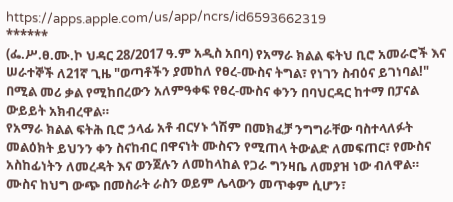https://apps.apple.com/us/app/ncrs/id6593662319
******
(ፌ.ሥ.ፀ.ሙ.ኮ ህዳር 28/2017 ዓ.ም አዲስ አበባ) የአማራ ክልል ፍትህ ቢሮ አመራሮች እና ሠራተኞች ለ21ኛ ጊዜ "ወጣቶችን ያመከለ የፀረ-ሙስና ትግል፣ የነገን ስብዕና ይገነባል!" በሚል መሪ ቃል የሚከበረውን አለምዓቀፍ የፀረ-ሙስና ቀንን በባህርዳር ከተማ በፓናል ውይይት አክብረዋል።
የአማራ ክልል ፍትሕ ቢሮ ኃላፊ አቶ ብርሃኑ ጎሽም በመክፈቻ ንግግራቸው ባስተላለፉት መልዕክት ይህንን ቀን ስናከብር በዋናነት ሙስናን የሚጠላ ትውልድ ለመፍጠር፣ የሙስና አስከፊነትን ለመረዳት እና ወንጀሉን ለመከላከል የጋራ ግንዛቤ ለመያዝ ነው ብለዋል።
ሙስና ከህግ ውጭ በመስራት ራስን ወይም ሌላውን መጥቀም ሲሆን፣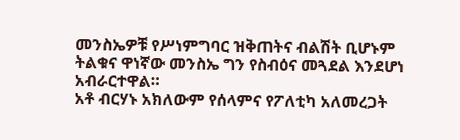መንስኤዎቹ የሥነምግባር ዝቅጠትና ብልሽት ቢሆኑም ትልቁና ዋነኛው መንስኤ ግን የስብዕና መጓደል እንደሆነ አብራርተዋል።
አቶ ብርሃኑ አክለውም የሰላምና የፖለቲካ አለመረጋት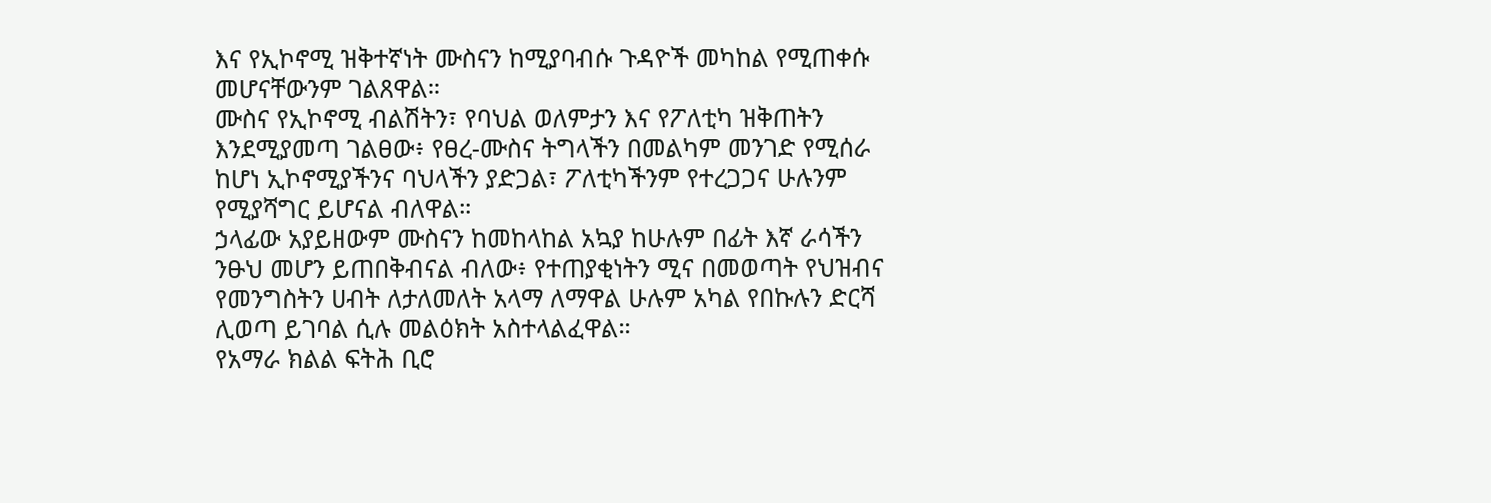እና የኢኮኖሚ ዝቅተኛነት ሙስናን ከሚያባብሱ ጉዳዮች መካከል የሚጠቀሱ መሆናቸውንም ገልጸዋል።
ሙስና የኢኮኖሚ ብልሽትን፣ የባህል ወለምታን እና የፖለቲካ ዝቅጠትን እንደሚያመጣ ገልፀው፥ የፀረ-ሙስና ትግላችን በመልካም መንገድ የሚሰራ ከሆነ ኢኮኖሚያችንና ባህላችን ያድጋል፣ ፖለቲካችንም የተረጋጋና ሁሉንም የሚያሻግር ይሆናል ብለዋል።
ኃላፊው አያይዘውም ሙስናን ከመከላከል አኳያ ከሁሉም በፊት እኛ ራሳችን ንፁህ መሆን ይጠበቅብናል ብለው፥ የተጠያቂነትን ሚና በመወጣት የህዝብና የመንግስትን ሀብት ለታለመለት አላማ ለማዋል ሁሉም አካል የበኩሉን ድርሻ ሊወጣ ይገባል ሲሉ መልዕክት አስተላልፈዋል።
የአማራ ክልል ፍትሕ ቢሮ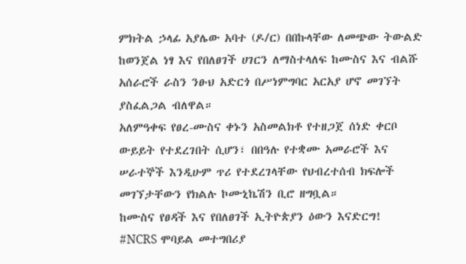ምክትል ኃላፊ አያሌው አባተ (ዶ/ር) በበኩላቸው ለመጭው ትውልድ ከወንጀል ነፃ እና የበለፀገች ሀገርን ለማስተላለፍ ከሙስና እና ብልሹ አሰራሮች ራስን ንፁህ አድርጎ በሥነምግባር አርአያ ሆኖ መገኘት ያስፈልጋል ብለዋል።
አለምዓቀፍ የፀረ-ሙስና ቀኑን አስመልክቶ የተዘጋጀ ሰነድ ቀርቦ ውይይት የተደረገበት ሲሆን፣ በበዓሉ የተቋሙ አመራሮች እና ሠራተኞች እንዲሁም ጥሪ የተደረገላቸው የህብረተሰብ ክፍሎች መገኘታቸውን የክልሉ ኮሙኒኬሽን ቢሮ ዘግቧል።
ከሙስና የፀዳች እና የበለፀገች ኢትዮጵያን ዕውን እናድርግ!
#NCRS ሞባይል መተግበሪያ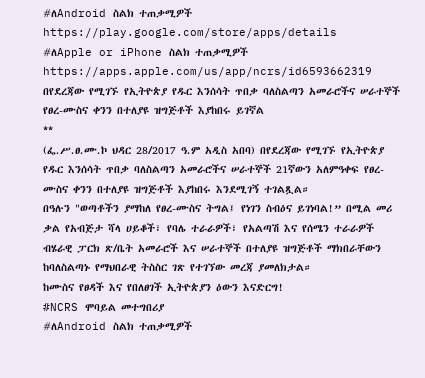#ለAndroid ስልክ ተጠቃሚዎች
https://play.google.com/store/apps/details
#ለApple or iPhone ስልክ ተጠቃሚዎች
https://apps.apple.com/us/app/ncrs/id6593662319
በየደረጃው የሚገኙ የኢትዮጵያ የዱር እንሰሳት ጥበቃ ባለስልጣን አመራሮችና ሠራተኞች የፀረ-ሙስና ቀንን በተለያዩ ዝግጅቶች እያከበሩ ይገኛል
**
(ፌ.ሥ.ፀ.ሙ.ኮ ህዳር 28/2017 ዓ.ም አዲስ አበባ) በየደረጃው የሚገኙ የኢትዮጵያ የዱር እንሰሳት ጥበቃ ባለስልጣን አመራሮችና ሠራተኞች 21ኛውን አለምዓቀፍ የፀረ-ሙስና ቀንን በተለያዩ ዝግጅቶች እያከበሩ እንደሚገኝ ተገልጿል።
በዓሉን "ወጣቶችን ያማከለ የፀረ-ሙስና ትግል፤ የነገን ስብዕና ይገነባል!” በሚል መሪ ቃል የአብጅታ ሻላ ሀይቆች፣ የባሌ ተራራዎች፣ የአልጣሽ እና የሰሜን ተራራዎች ብሄራዊ ፓርክ ጽ/ቤት አመራሮች እና ሠራተኞች በተለያዩ ዝግጅቶች ማክበራቸውን ከባለስልጣኑ የማህበራዊ ትስስር ገጽ የተገኘው መረጃ ያመለክታል።
ከሙስና የፀዳች እና የበለፀገች ኢትዮጵያን ዕውን እናድርግ!
#NCRS ሞባይል መተግበሪያ
#ለAndroid ስልክ ተጠቃሚዎች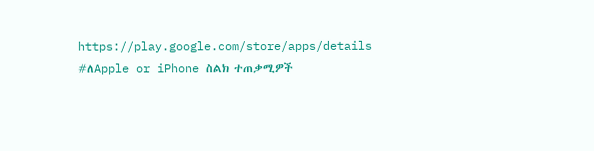https://play.google.com/store/apps/details
#ለApple or iPhone ስልክ ተጠቃሚዎች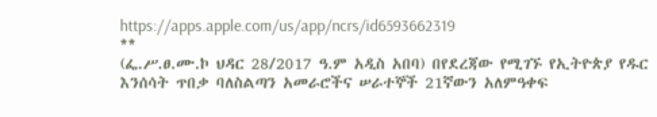https://apps.apple.com/us/app/ncrs/id6593662319
**
(ፌ.ሥ.ፀ.ሙ.ኮ ህዳር 28/2017 ዓ.ም አዲስ አበባ) በየደረጃው የሚገኙ የኢትዮጵያ የዱር እንሰሳት ጥበቃ ባለስልጣን አመራሮችና ሠራተኞች 21ኛውን አለምዓቀፍ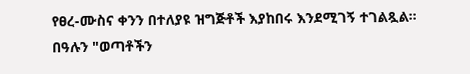የፀረ-ሙስና ቀንን በተለያዩ ዝግጅቶች እያከበሩ እንደሚገኝ ተገልጿል።
በዓሉን "ወጣቶችን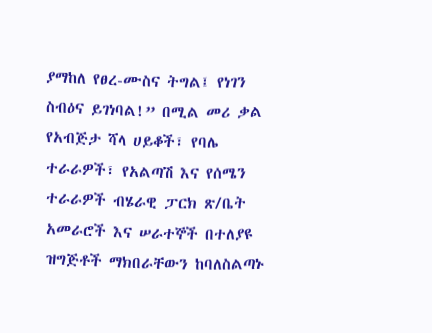ያማከለ የፀረ-ሙስና ትግል፤ የነገን ስብዕና ይገነባል!” በሚል መሪ ቃል የአብጅታ ሻላ ሀይቆች፣ የባሌ ተራራዎች፣ የአልጣሽ እና የሰሜን ተራራዎች ብሄራዊ ፓርክ ጽ/ቤት አመራሮች እና ሠራተኞች በተለያዩ ዝግጅቶች ማክበራቸውን ከባለስልጣኑ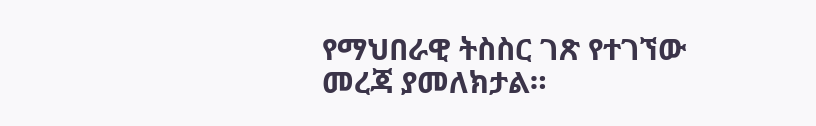የማህበራዊ ትስስር ገጽ የተገኘው መረጃ ያመለክታል።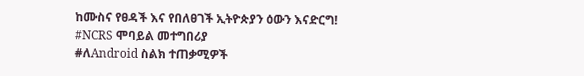ከሙስና የፀዳች እና የበለፀገች ኢትዮጵያን ዕውን እናድርግ!
#NCRS ሞባይል መተግበሪያ
#ለAndroid ስልክ ተጠቃሚዎች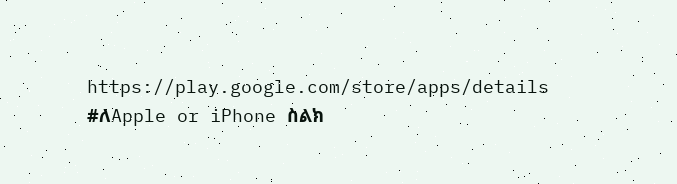https://play.google.com/store/apps/details
#ለApple or iPhone ስልክ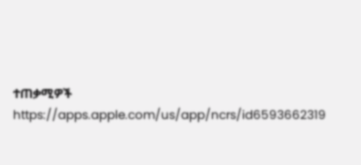ተጠቃሚዎች
https://apps.apple.com/us/app/ncrs/id6593662319